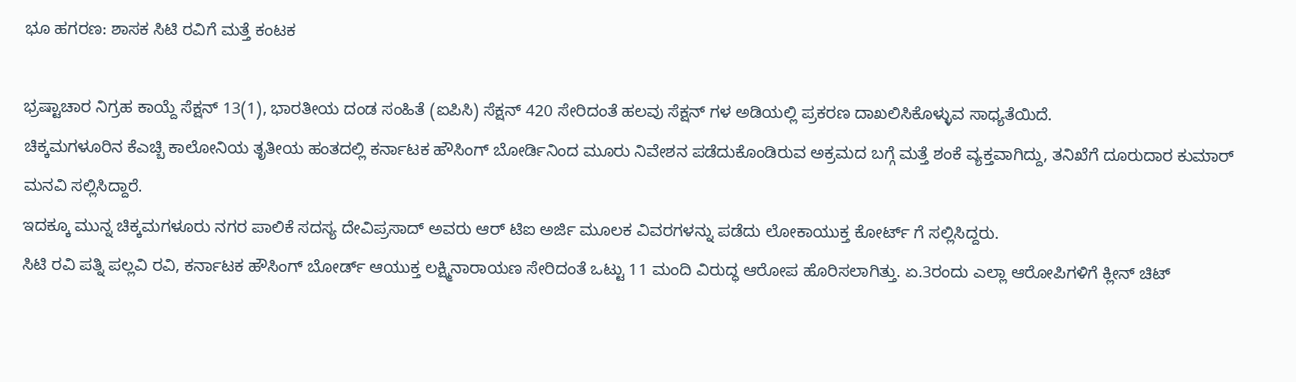ಭೂ ಹಗರಣ: ಶಾಸಕ ಸಿಟಿ ರವಿಗೆ ಮತ್ತೆ ಕಂಟಕ

ಭ್ರಷ್ಟಾಚಾರ ನಿಗ್ರಹ ಕಾಯ್ದೆ ಸೆಕ್ಷನ್ 13(1), ಭಾರತೀಯ ದಂಡ ಸಂಹಿತೆ (ಐಪಿಸಿ) ಸೆಕ್ಷನ್ 420 ಸೇರಿದಂತೆ ಹಲವು ಸೆಕ್ಷನ್ ಗಳ ಅಡಿಯಲ್ಲಿ ಪ್ರಕರಣ ದಾಖಲಿಸಿಕೊಳ್ಳುವ ಸಾಧ್ಯತೆಯಿದೆ.
ಚಿಕ್ಕಮಗಳೂರಿನ ಕೆಎಚ್ಬಿ ಕಾಲೋನಿಯ ತೃತೀಯ ಹಂತದಲ್ಲಿ ಕರ್ನಾಟಕ ಹೌಸಿಂಗ್ ಬೋರ್ಡಿನಿಂದ ಮೂರು ನಿವೇಶನ ಪಡೆದುಕೊಂಡಿರುವ ಅಕ್ರಮದ ಬಗ್ಗೆ ಮತ್ತೆ ಶಂಕೆ ವ್ಯಕ್ತವಾಗಿದ್ದು, ತನಿಖೆಗೆ ದೂರುದಾರ ಕುಮಾರ್ ಮನವಿ ಸಲ್ಲಿಸಿದ್ದಾರೆ.
ಇದಕ್ಕೂ ಮುನ್ನ ಚಿಕ್ಕಮಗಳೂರು ನಗರ ಪಾಲಿಕೆ ಸದಸ್ಯ ದೇವಿಪ್ರಸಾದ್ ಅವರು ಆರ್ ಟಿಐ ಅರ್ಜಿ ಮೂಲಕ ವಿವರಗಳನ್ನು ಪಡೆದು ಲೋಕಾಯುಕ್ತ ಕೋರ್ಟ್ ಗೆ ಸಲ್ಲಿಸಿದ್ದರು.
ಸಿಟಿ ರವಿ ಪತ್ನಿ ಪಲ್ಲವಿ ರವಿ, ಕರ್ನಾಟಕ ಹೌಸಿಂಗ್ ಬೋರ್ಡ್ ಆಯುಕ್ತ ಲಕ್ಷ್ಮಿನಾರಾಯಣ ಸೇರಿದಂತೆ ಒಟ್ಟು 11 ಮಂದಿ ವಿರುದ್ಧ ಆರೋಪ ಹೊರಿಸಲಾಗಿತ್ತು. ಏ.3ರಂದು ಎಲ್ಲಾ ಆರೋಪಿಗಳಿಗೆ ಕ್ಲೀನ್ ಚಿಟ್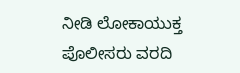ನೀಡಿ ಲೋಕಾಯುಕ್ತ ಪೊಲೀಸರು ವರದಿ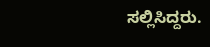ಸಲ್ಲಿಸಿದ್ದರು.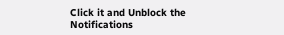Click it and Unblock the Notifications